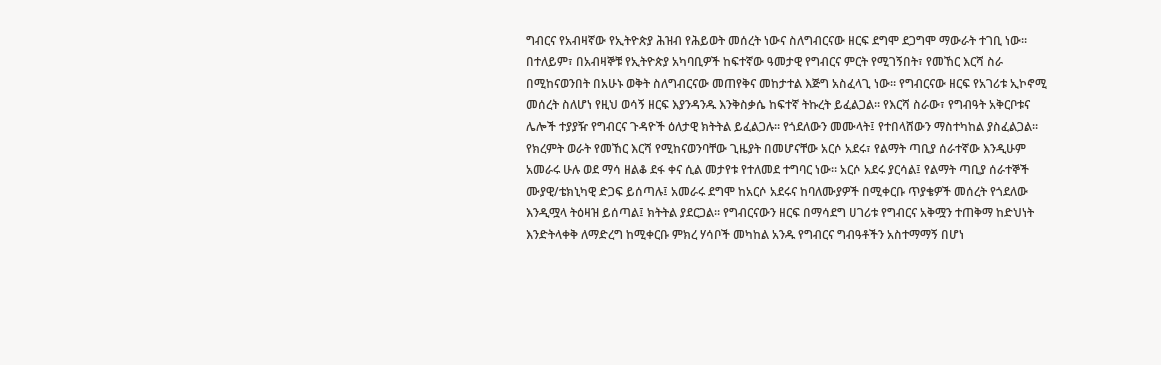ግብርና የአብዛኛው የኢትዮጵያ ሕዝብ የሕይወት መሰረት ነውና ስለግብርናው ዘርፍ ደግሞ ደጋግሞ ማውራት ተገቢ ነው። በተለይም፣ በአብዛኞቹ የኢትዮጵያ አካባቢዎች ከፍተኛው ዓመታዊ የግብርና ምርት የሚገኝበት፣ የመኸር እርሻ ስራ በሚከናወንበት በአሁኑ ወቅት ስለግብርናው መጠየቅና መከታተል እጅግ አስፈላጊ ነው። የግብርናው ዘርፍ የአገሪቱ ኢኮኖሚ መሰረት ስለሆነ የዚህ ወሳኝ ዘርፍ እያንዳንዱ እንቅስቃሴ ከፍተኛ ትኩረት ይፈልጋል። የእርሻ ስራው፣ የግብዓት አቅርቦቱና ሌሎች ተያያዥ የግብርና ጉዳዮች ዕለታዊ ክትትል ይፈልጋሉ። የጎደለውን መሙላት፤ የተበላሸውን ማስተካከል ያስፈልጋል።
የክረምት ወራት የመኸር እርሻ የሚከናወንባቸው ጊዜያት በመሆናቸው አርሶ አደሩ፣ የልማት ጣቢያ ሰራተኛው እንዲሁም አመራሩ ሁሉ ወደ ማሳ ዘልቆ ደፋ ቀና ሲል መታየቱ የተለመደ ተግባር ነው። አርሶ አደሩ ያርሳል፤ የልማት ጣቢያ ሰራተኞች ሙያዊ/ቴክኒካዊ ድጋፍ ይሰጣሉ፤ አመራሩ ደግሞ ከአርሶ አደሩና ከባለሙያዎች በሚቀርቡ ጥያቄዎች መሰረት የጎደለው እንዲሟላ ትዕዛዝ ይሰጣል፤ ክትትል ያደርጋል። የግብርናውን ዘርፍ በማሳደግ ሀገሪቱ የግብርና አቅሟን ተጠቅማ ከድህነት እንድትላቀቅ ለማድረግ ከሚቀርቡ ምክረ ሃሳቦች መካከል አንዱ የግብርና ግብዓቶችን አስተማማኝ በሆነ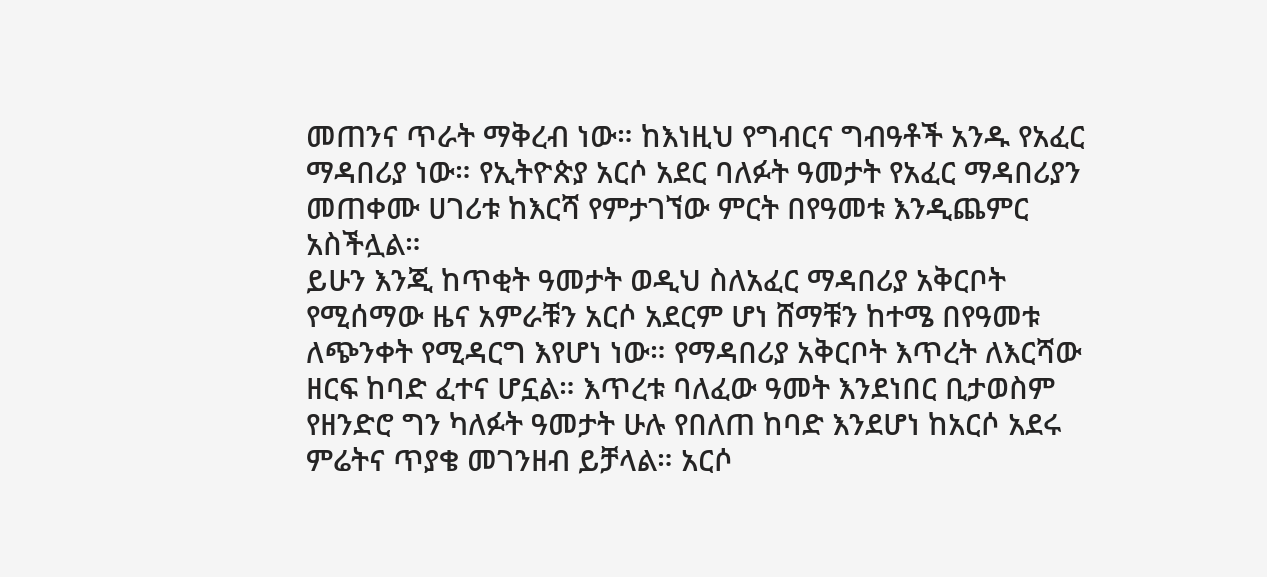መጠንና ጥራት ማቅረብ ነው። ከእነዚህ የግብርና ግብዓቶች አንዱ የአፈር ማዳበሪያ ነው። የኢትዮጵያ አርሶ አደር ባለፉት ዓመታት የአፈር ማዳበሪያን መጠቀሙ ሀገሪቱ ከእርሻ የምታገኘው ምርት በየዓመቱ እንዲጨምር አስችሏል።
ይሁን እንጂ ከጥቂት ዓመታት ወዲህ ስለአፈር ማዳበሪያ አቅርቦት የሚሰማው ዜና አምራቹን አርሶ አደርም ሆነ ሸማቹን ከተሜ በየዓመቱ ለጭንቀት የሚዳርግ እየሆነ ነው። የማዳበሪያ አቅርቦት እጥረት ለእርሻው ዘርፍ ከባድ ፈተና ሆኗል። እጥረቱ ባለፈው ዓመት እንደነበር ቢታወስም የዘንድሮ ግን ካለፉት ዓመታት ሁሉ የበለጠ ከባድ እንደሆነ ከአርሶ አደሩ ምሬትና ጥያቄ መገንዘብ ይቻላል። አርሶ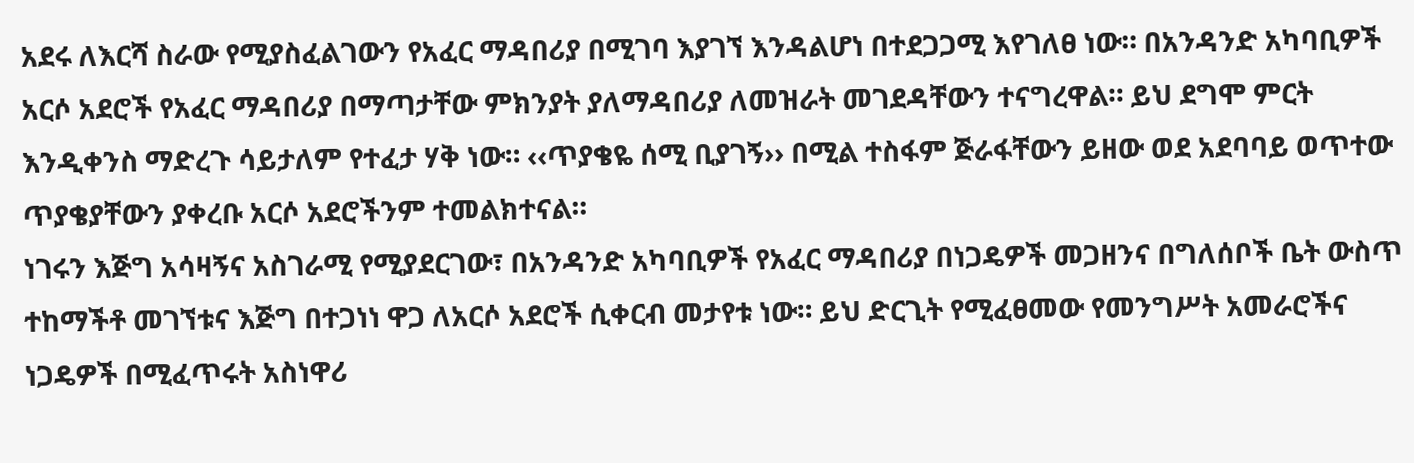አደሩ ለእርሻ ስራው የሚያስፈልገውን የአፈር ማዳበሪያ በሚገባ እያገኘ እንዳልሆነ በተደጋጋሚ እየገለፀ ነው። በአንዳንድ አካባቢዎች አርሶ አደሮች የአፈር ማዳበሪያ በማጣታቸው ምክንያት ያለማዳበሪያ ለመዝራት መገደዳቸውን ተናግረዋል። ይህ ደግሞ ምርት እንዲቀንስ ማድረጉ ሳይታለም የተፈታ ሃቅ ነው። ‹‹ጥያቄዬ ሰሚ ቢያገኝ›› በሚል ተስፋም ጅራፋቸውን ይዘው ወደ አደባባይ ወጥተው ጥያቄያቸውን ያቀረቡ አርሶ አደሮችንም ተመልክተናል።
ነገሩን እጅግ አሳዛኝና አስገራሚ የሚያደርገው፣ በአንዳንድ አካባቢዎች የአፈር ማዳበሪያ በነጋዴዎች መጋዘንና በግለሰቦች ቤት ውስጥ ተከማችቶ መገኘቱና እጅግ በተጋነነ ዋጋ ለአርሶ አደሮች ሲቀርብ መታየቱ ነው። ይህ ድርጊት የሚፈፀመው የመንግሥት አመራሮችና ነጋዴዎች በሚፈጥሩት አስነዋሪ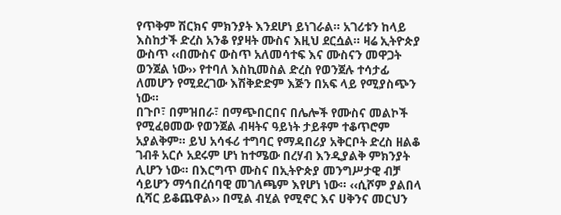የጥቅም ሽርክና ምክንያት እንደሆነ ይነገራል። አገሪቱን ከላይ እስከታች ድረስ አንቆ የያዛት ሙስና እዚህ ደርሷል። ዛሬ ኢትዮጵያ ውስጥ ‹‹በሙስና ውስጥ አለመሳተፍ እና ሙስናን መዋጋት ወንጀል ነው›› የተባለ እስኪመስል ድረስ የወንጀሉ ተሳታፊ ለመሆን የሚደረገው እሽቅድድም እጅን በአፍ ላይ የሚያስጭን ነው።
በጉቦ፣ በምዝበራ፣ በማጭበርበና በሌሎች የሙስና መልኮች የሚፈፀመው የወንጀል ብዛትና ዓይነት ታይቶም ተቆጥሮም አያልቅም። ይህ አሳፋሪ ተግባር የማዳበሪያ አቅርቦት ድረስ ዘልቆ ገብቶ አርሶ አደሩም ሆነ ከተሜው በረሃብ እንዲያልቅ ምክንያት ሊሆን ነው። በእርግጥ ሙስና በኢትዮጵያ መንግሥታዊ ብቻ ሳይሆን ማኅበረሰባዊ መገለጫም እየሆነ ነው። ‹‹ሲሾም ያልበላ ሲሻር ይቆጨዋል›› በሚል ብሂል የሚኖር እና ሀቅንና መርህን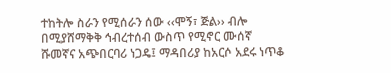ተከትሎ ስራን የሚሰራን ሰው ‹‹ሞኝ፣ ጅል›› ብሎ በሚያሸማቅቅ ኅብረተሰብ ውስጥ የሚኖር ሙሰኛ ሹመኛና አጭበርባሪ ነጋዴ፤ ማዳበሪያ ከአርሶ አደሩ ነጥቆ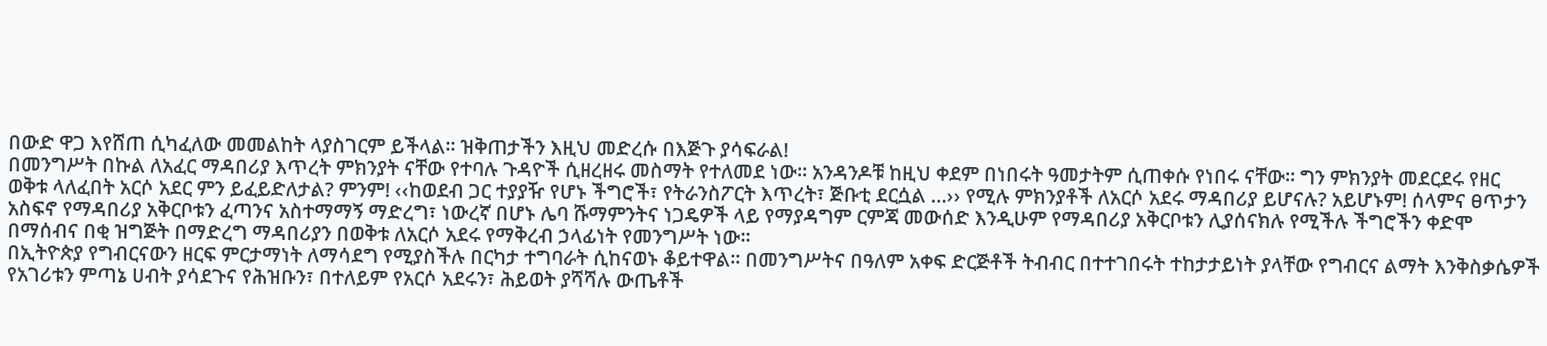በውድ ዋጋ እየሸጠ ሲካፈለው መመልከት ላያስገርም ይችላል። ዝቅጠታችን እዚህ መድረሱ በእጅጉ ያሳፍራል!
በመንግሥት በኩል ለአፈር ማዳበሪያ እጥረት ምክንያት ናቸው የተባሉ ጉዳዮች ሲዘረዘሩ መስማት የተለመደ ነው። አንዳንዶቹ ከዚህ ቀደም በነበሩት ዓመታትም ሲጠቀሱ የነበሩ ናቸው። ግን ምክንያት መደርደሩ የዘር ወቅቱ ላለፈበት አርሶ አደር ምን ይፈይድለታል? ምንም! ‹‹ከወደብ ጋር ተያያዥ የሆኑ ችግሮች፣ የትራንስፖርት እጥረት፣ ጅቡቲ ደርሷል …›› የሚሉ ምክንያቶች ለአርሶ አደሩ ማዳበሪያ ይሆናሉ? አይሆኑም! ሰላምና ፀጥታን አስፍኖ የማዳበሪያ አቅርቦቱን ፈጣንና አስተማማኝ ማድረግ፣ ነውረኛ በሆኑ ሌባ ሹማምንትና ነጋዴዎች ላይ የማያዳግም ርምጃ መውሰድ እንዲሁም የማዳበሪያ አቅርቦቱን ሊያሰናክሉ የሚችሉ ችግሮችን ቀድሞ በማሰብና በቂ ዝግጅት በማድረግ ማዳበሪያን በወቅቱ ለአርሶ አደሩ የማቅረብ ኃላፊነት የመንግሥት ነው።
በኢትዮጵያ የግብርናውን ዘርፍ ምርታማነት ለማሳደግ የሚያስችሉ በርካታ ተግባራት ሲከናወኑ ቆይተዋል። በመንግሥትና በዓለም አቀፍ ድርጅቶች ትብብር በተተገበሩት ተከታታይነት ያላቸው የግብርና ልማት እንቅስቃሴዎች የአገሪቱን ምጣኔ ሀብት ያሳደጉና የሕዝቡን፣ በተለይም የአርሶ አደሩን፣ ሕይወት ያሻሻሉ ውጤቶች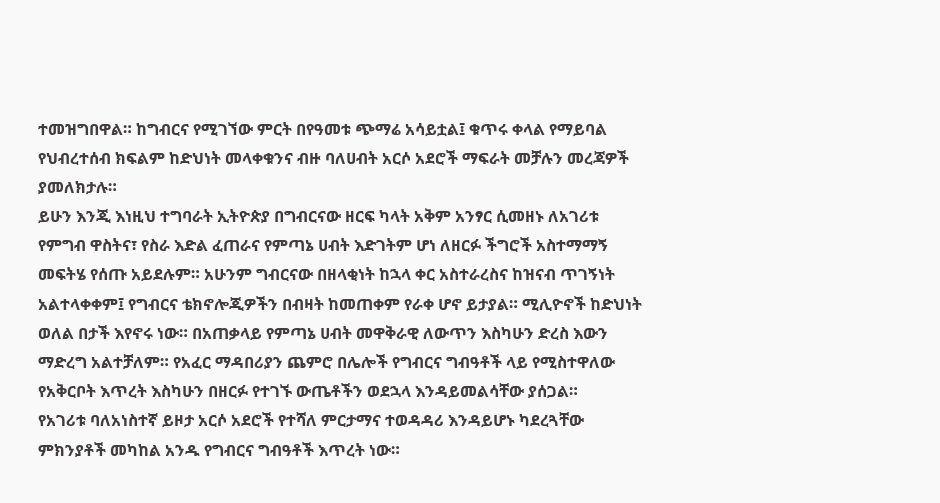ተመዝግበዋል። ከግብርና የሚገኘው ምርት በየዓመቱ ጭማሬ አሳይቷል፤ ቁጥሩ ቀላል የማይባል የህብረተሰብ ክፍልም ከድህነት መላቀቁንና ብዙ ባለሀብት አርሶ አደሮች ማፍራት መቻሉን መረጃዎች ያመለክታሉ።
ይሁን እንጂ እነዚህ ተግባራት ኢትዮጵያ በግብርናው ዘርፍ ካላት አቅም አንፃር ሲመዘኑ ለአገሪቱ የምግብ ዋስትና፣ የስራ እድል ፈጠራና የምጣኔ ሀብት እድገትም ሆነ ለዘርፉ ችግሮች አስተማማኝ መፍትሄ የሰጡ አይደሉም። አሁንም ግብርናው በዘላቂነት ከኋላ ቀር አስተራረስና ከዝናብ ጥገኝነት አልተላቀቀም፤ የግብርና ቴክኖሎጂዎችን በብዛት ከመጠቀም የራቀ ሆኖ ይታያል። ሚሊዮኖች ከድህነት ወለል በታች እየኖሩ ነው። በአጠቃላይ የምጣኔ ሀብት መዋቅራዊ ለውጥን እስካሁን ድረስ እውን ማድረግ አልተቻለም። የአፈር ማዳበሪያን ጨምሮ በሌሎች የግብርና ግብዓቶች ላይ የሚስተዋለው የአቅርቦት እጥረት እስካሁን በዘርፉ የተገኙ ውጤቶችን ወደኋላ እንዳይመልሳቸው ያሰጋል።
የአገሪቱ ባለአነስተኛ ይዞታ አርሶ አደሮች የተሻለ ምርታማና ተወዳዳሪ እንዳይሆኑ ካደረጓቸው ምክንያቶች መካከል አንዱ የግብርና ግብዓቶች እጥረት ነው።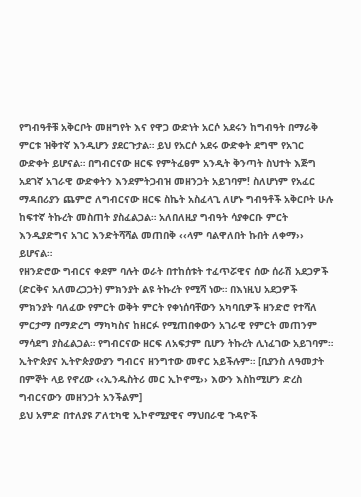የግብዓቶቹ አቅርቦት መዘግየት እና የዋጋ ውድነት አርሶ አደሩን ከግብዓት በማራቅ ምርቱ ዝቅተኛ እንዲሆን ያደርጉታል። ይህ የአርሶ አደሩ ውድቀት ደግሞ የአገር ውድቀት ይሆናል። በግብርናው ዘርፍ የምትፈፀም አንዲት ቅንጣት ስህተት እጅግ አደገኛ አገራዊ ውድቀትን እንደምትጋብዝ መዘንጋት አይገባም! ስለሆነም የአፈር ማዳበሪያን ጨምሮ ለግብርናው ዘርፍ ስኬት አስፈላጊ ለሆኑ ግብዓቶች አቅርቦት ሁሉ ከፍተኛ ትኩረት መስጠት ያስፈልጋል። አለበለዚያ ግብዓት ሳያቀርቡ ምርት እንዲያድግና አገር እንድትሻሻል መጠበቅ ‹‹ላም ባልዋለበት ኩበት ለቀማ›› ይሆናል።
የዘንድሮው ግብርና ቀደም ባሉት ወራት በተከሰቱት ተፈጥሯዊና ሰው ሰራሽ አደጋዎች (ድርቅና አለመረጋጋት) ምክንያት ልዩ ትኩረት የሚሻ ነው። በእነዚህ አደጋዎች ምክንያት ባለፈው የምርት ወቅት ምርት የቀነሰባቸውን አካባቢዎች ዘንድሮ የተሻለ ምርታማ በማድረግ ማካካስና ከዘርፉ የሚጠበቀውን አገራዊ የምርት መጠንም ማሳደግ ያስፈልጋል። የግብርናው ዘርፍ ለአፍታም ቢሆን ትኩረት ሊነፈገው አይገባም። ኢትዮጵያና ኢትዮጵያውያን ግብርና ዘንግተው መኖር አይችሉም። [ቢያንስ ለዓመታት በምኞት ላይ የኖረው ‹‹ኢንዱስትሪ መር ኢኮኖሚ›› እውን እስከሚሆን ድረስ ግብርናውን መዘንጋት አንችልም]
ይህ አምድ በተለያዩ ፖለቲካዊ ኢኮኖሚያዊና ማህበራዊ ጉዳዮች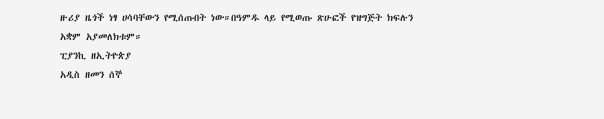ዙሪያ ዜጎች ነፃ ሀሳባቸውን የሚሰጡበት ነው።በዓምዱ ላይ የሚወጡ ጽሁፎች የዝግጅት ክፍሉን አቋም አያመለክቱም።
ፒያንኪ ዘኢትዮጵያ
አዲስ ዘመን ሰኞ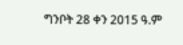ግንቦት 28 ቀን 2015 ዓ.ም